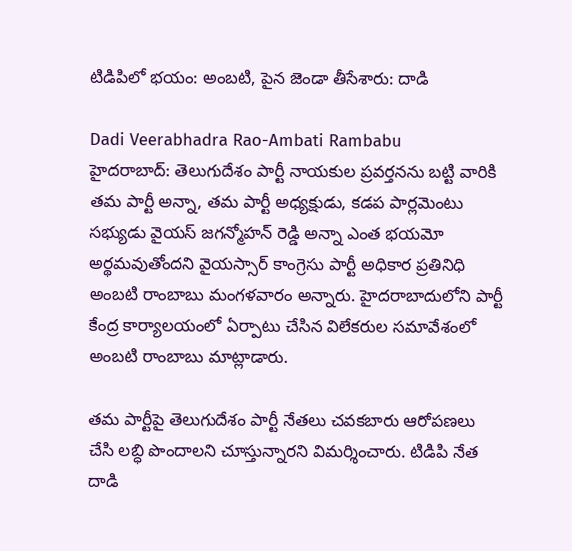టిడిపిలో భయం: అంబటి, పైన జెండా తీసేశారు: దాడి

Dadi Veerabhadra Rao-Ambati Rambabu
హైదరాబాద్: తెలుగుదేశం పార్టీ నాయకుల ప్రవర్తనను బట్టి వారికి తమ పార్టీ అన్నా, తమ పార్టీ అధ్యక్షుడు, కడప పార్లమెంటు సభ్యుడు వైయస్ జగన్మోహన్ రెడ్డి అన్నా ఎంత భయమో అర్థమవుతోందని వైయస్సార్ కాంగ్రెసు పార్టీ అధికార ప్రతినిధి అంబటి రాంబాబు మంగళవారం అన్నారు. హైదరాబాదులోని పార్టీ కేంద్ర కార్యాలయంలో ఏర్పాటు చేసిన విలేకరుల సమావేశంలో అంబటి రాంబాబు మాట్లాడారు.

తమ పార్టీపై తెలుగుదేశం పార్టీ నేతలు చవకబారు ఆరోపణలు చేసి లబ్ధి పొందాలని చూస్తున్నారని విమర్శించారు. టిడిపి నేత దాడి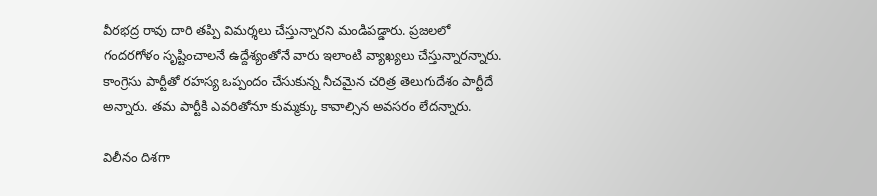వీరభద్ర రావు దారి తప్పి విమర్శలు చేస్తున్నారని మండిపడ్డారు. ప్రజలలో గందరగోళం సృష్టించాలనే ఉద్దేశ్యంతోనే వారు ఇలాంటి వ్యాఖ్యలు చేస్తున్నారన్నారు. కాంగ్రెసు పార్టీతో రహస్య ఒప్పందం చేసుకున్న నీచమైన చరిత్ర తెలుగుదేశం పార్టీదే అన్నారు. తమ పార్టీకి ఎవరితోనూ కుమ్మక్కు కావాల్సిన అవసరం లేదన్నారు.

విలీనం దిశగా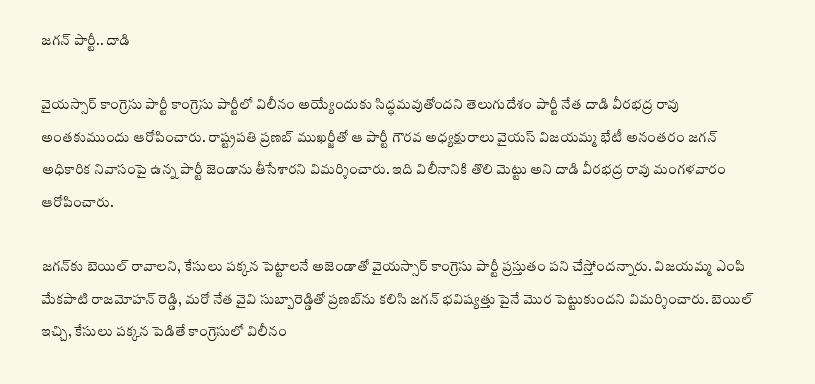జగన్ పార్టీ.. దాడి

వైయస్సార్ కాంగ్రెసు పార్టీ కాంగ్రెసు పార్టీలో విలీనం అయ్యేందుకు సిద్ధమవుతోందని తెలుగుదేశం పార్టీ నేత దాడి వీరభద్ర రావు అంతకుముందు ఆరోపించారు. రాష్ట్రపతి ప్రణబ్ ముఖర్జీతో ఆ పార్టీ గౌరవ అధ్యక్షురాలు వైయస్ విజయమ్మ భేటీ అనంతరం జగన్ అధికారిక నివాసంపై ఉన్న పార్టీ జెండాను తీసేశారని విమర్శించారు. ఇది విలీనానికి తొలి మెట్టు అని దాడి వీరభద్ర రావు మంగళవారం ఆరోపించారు.

జగన్‌కు బెయిల్ రావాలని, కేసులు పక్కన పెట్టాలనే అజెండాతో వైయస్సార్ కాంగ్రెసు పార్టీ ప్రస్తుతం పని చేస్తోందన్నారు. విజయమ్మ ఎంపి మేకపాటి రాజమోహన్ రెడ్డి, మరో నేత వైవి సుబ్బారెడ్డితో ప్రణబ్‌ను కలిసి జగన్ భవిష్యత్తు పైనే మొర పెట్టుకుందని విమర్శించారు. బెయిల్ ఇచ్చి, కేసులు పక్కన పెడితే కాంగ్రెసులో విలీనం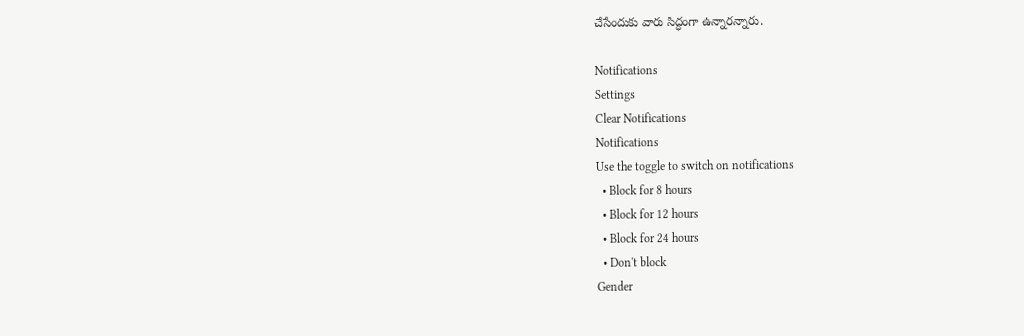చేసేందుకు వారు సిద్ధంగా ఉన్నారన్నారు.

Notifications
Settings
Clear Notifications
Notifications
Use the toggle to switch on notifications
  • Block for 8 hours
  • Block for 12 hours
  • Block for 24 hours
  • Don't block
Gender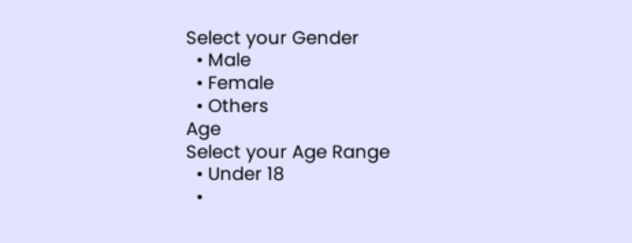Select your Gender
  • Male
  • Female
  • Others
Age
Select your Age Range
  • Under 18
  •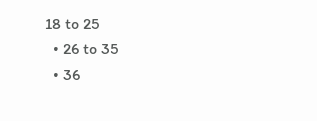18 to 25
  • 26 to 35
  • 36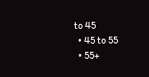to 45
  • 45 to 55
  • 55+